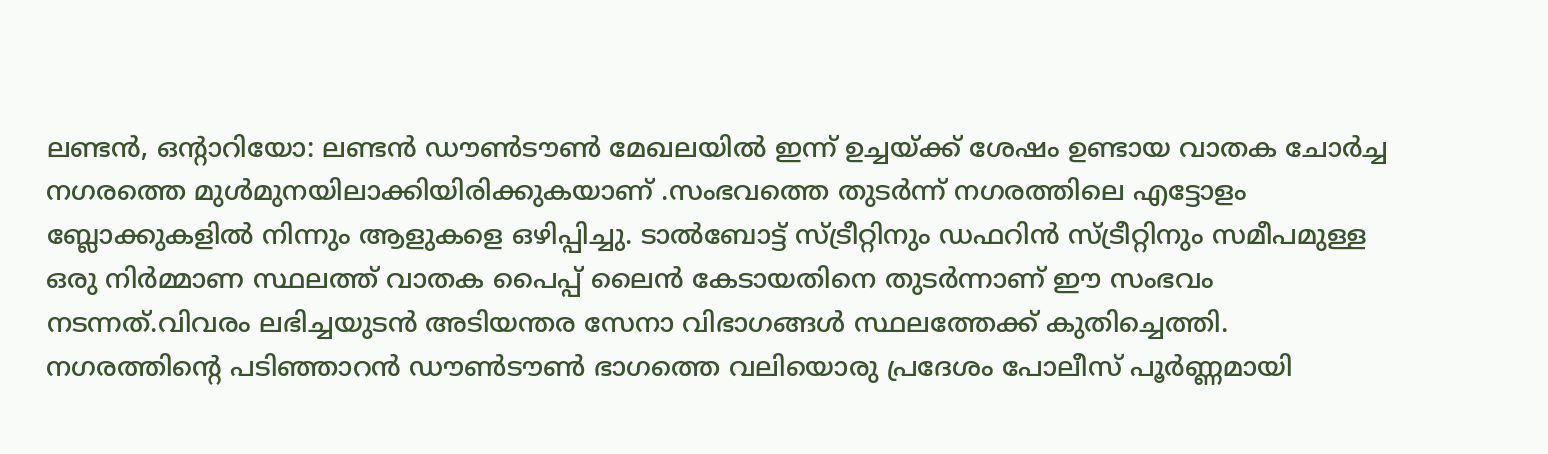ലണ്ടൻ, ഒൻ്റാറിയോ: ലണ്ടൻ ഡൗൺടൗൺ മേഖലയിൽ ഇന്ന് ഉച്ചയ്ക്ക് ശേഷം ഉണ്ടായ വാതക ചോർച്ച നഗരത്തെ മുൾമുനയിലാക്കിയിരിക്കുകയാണ് .സംഭവത്തെ തുടർന്ന് നഗരത്തിലെ എട്ടോളം ബ്ലോക്കുകളിൽ നിന്നും ആളുകളെ ഒഴിപ്പിച്ചു. ടാൽബോട്ട് സ്ട്രീറ്റിനും ഡഫറിൻ സ്ട്രീറ്റിനും സമീപമുള്ള ഒരു നിർമ്മാണ സ്ഥലത്ത് വാതക പൈപ്പ് ലൈൻ കേടായതിനെ തുടർന്നാണ് ഈ സംഭവം നടന്നത്.വിവരം ലഭിച്ചയുടൻ അടിയന്തര സേനാ വിഭാഗങ്ങൾ സ്ഥലത്തേക്ക് കുതിച്ചെത്തി.
നഗരത്തിൻ്റെ പടിഞ്ഞാറൻ ഡൗൺടൗൺ ഭാഗത്തെ വലിയൊരു പ്രദേശം പോലീസ് പൂർണ്ണമായി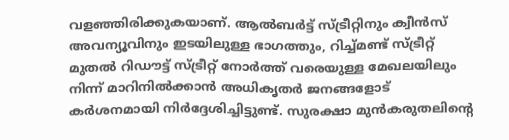വളഞ്ഞിരിക്കുകയാണ്. ആൽബർട്ട് സ്ട്രീറ്റിനും ക്വീൻസ് അവന്യൂവിനും ഇടയിലുള്ള ഭാഗത്തും, റിച്ച്മണ്ട് സ്ട്രീറ്റ് മുതൽ റിഡൗട്ട് സ്ട്രീറ്റ് നോർത്ത് വരെയുള്ള മേഖലയിലും നിന്ന് മാറിനിൽക്കാൻ അധികൃതർ ജനങ്ങളോട് കർശനമായി നിർദ്ദേശിച്ചിട്ടുണ്ട്. സുരക്ഷാ മുൻകരുതലിൻ്റെ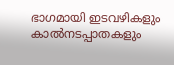ഭാഗമായി ഇടവഴികളും കാൽനടപ്പാതകളും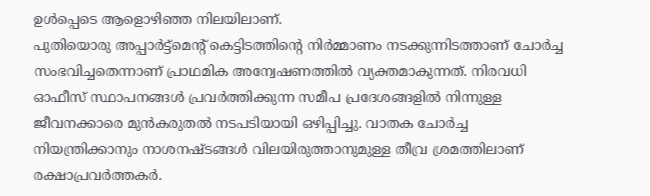ഉൾപ്പെടെ ആളൊഴിഞ്ഞ നിലയിലാണ്.
പുതിയൊരു അപ്പാർട്ട്മെൻ്റ് കെട്ടിടത്തിന്റെ നിർമ്മാണം നടക്കുന്നിടത്താണ് ചോർച്ച സംഭവിച്ചതെന്നാണ് പ്രാഥമിക അന്വേഷണത്തിൽ വ്യക്തമാകുന്നത്. നിരവധി ഓഫീസ് സ്ഥാപനങ്ങൾ പ്രവർത്തിക്കുന്ന സമീപ പ്രദേശങ്ങളിൽ നിന്നുള്ള ജീവനക്കാരെ മുൻകരുതൽ നടപടിയായി ഒഴിപ്പിച്ചു. വാതക ചോർച്ച നിയന്ത്രിക്കാനും നാശനഷ്ടങ്ങൾ വിലയിരുത്താനുമുള്ള തീവ്ര ശ്രമത്തിലാണ് രക്ഷാപ്രവർത്തകർ.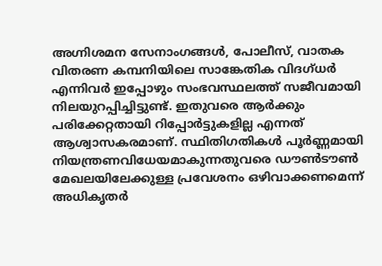അഗ്നിശമന സേനാംഗങ്ങൾ, പോലീസ്, വാതക വിതരണ കമ്പനിയിലെ സാങ്കേതിക വിദഗ്ധർ എന്നിവർ ഇപ്പോഴും സംഭവസ്ഥലത്ത് സജീവമായി നിലയുറപ്പിച്ചിട്ടുണ്ട്. ഇതുവരെ ആർക്കും പരിക്കേറ്റതായി റിപ്പോർട്ടുകളില്ല എന്നത് ആശ്വാസകരമാണ്. സ്ഥിതിഗതികൾ പൂർണ്ണമായി നിയന്ത്രണവിധേയമാകുന്നതുവരെ ഡൗൺടൗൺ മേഖലയിലേക്കുള്ള പ്രവേശനം ഒഴിവാക്കണമെന്ന് അധികൃതർ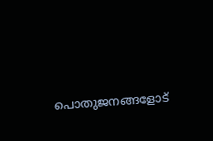പൊതുജനങ്ങളോട്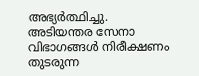അഭ്യർത്ഥിച്ചു. അടിയന്തര സേനാ വിഭാഗങ്ങൾ നിരീക്ഷണം തുടരുന്ന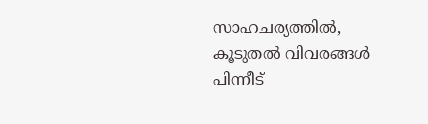സാഹചര്യത്തിൽ, കൂടുതൽ വിവരങ്ങൾ പിന്നീട്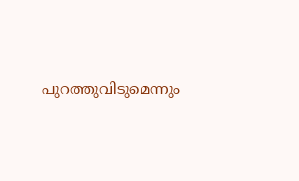പുറത്തുവിടുമെന്നും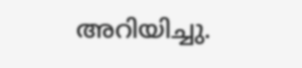അറിയിച്ചു.